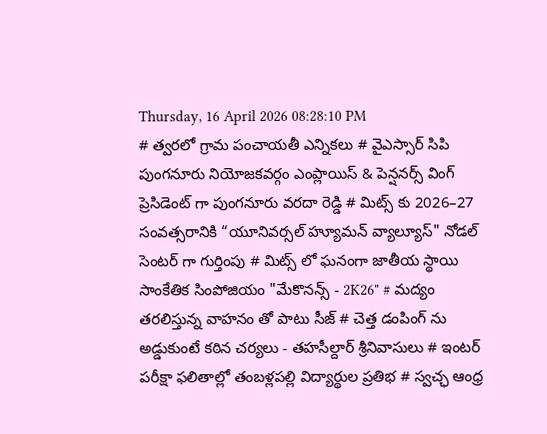Thursday, 16 April 2026 08:28:10 PM
# త్వరలో గ్రామ పంచాయతీ ఎన్నికలు # వైఎస్సార్ సిపి పుంగనూరు నియోజకవర్గం ఎంప్లాయిస్ & పెన్షనర్స్ వింగ్ ప్రెసిడెంట్ గా పుంగనూరు వరదా రెడ్డి # మిట్స్ కు 2026–27 సంవత్సరానికి “యూనివర్సల్ హ్యూమన్ వ్యాల్యూస్" నోడల్ సెంటర్‌ గా గుర్తింపు # మిట్స్ లో ఘనంగా జాతీయ స్థాయి సాంకేతిక సింపోజియం "మేకొనన్స్ - 2K26" # మద్యం తరలిస్తున్న వాహనం తో పాటు సీజ్ # చెత్త డంపింగ్ ను అడ్డుకుంటే కఠిన చర్యలు - తహసీల్దార్ శ్రీనివాసులు # ఇంటర్ పరీక్షా ఫలితాల్లో తంబళ్లపల్లి విద్యార్థుల ప్రతిభ # స్వచ్ఛ ఆంధ్ర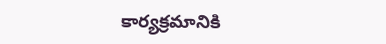కార్యక్రమానికి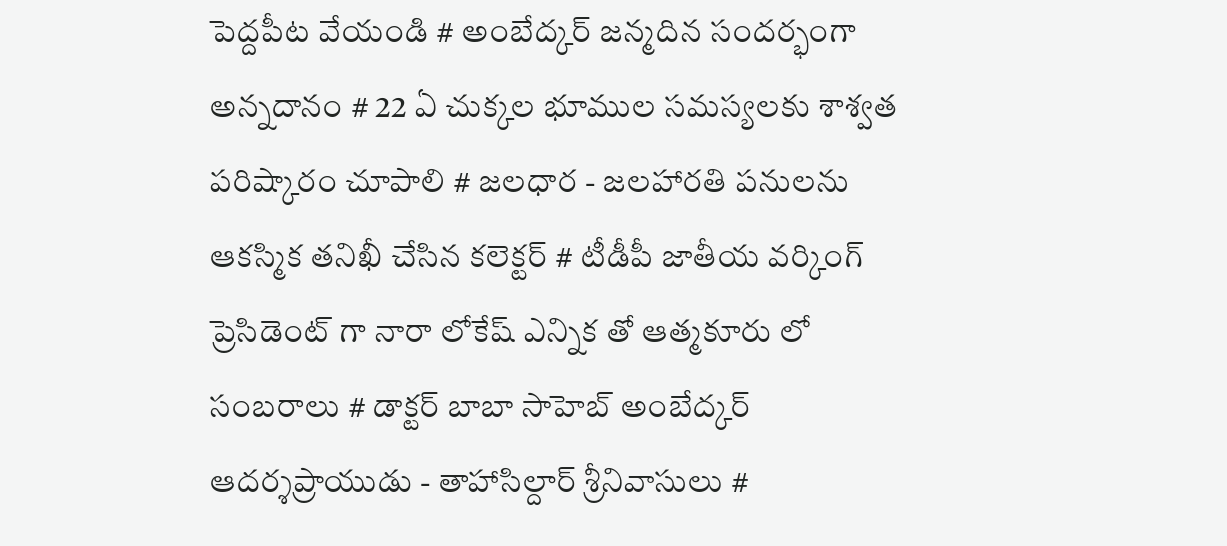పెద్దపీట వేయండి # అంబేద్కర్ జన్మదిన సందర్భంగా అన్నదానం # 22 ఏ చుక్కల భూముల సమస్యలకు శాశ్వత పరిష్కారం చూపాలి # జలధార - జలహారతి పనులను ఆకస్మిక తనిఖీ చేసిన కలెక్టర్ # టీడీపీ జాతీయ వర్కింగ్ ప్రెసిడెంట్ గా నారా లోకేష్ ఎన్నిక తో ఆత్మకూరు లో సంబరాలు # డాక్టర్ బాబా సాహెబ్ అంబేద్కర్ ఆదర్శప్రాయుడు - తాహాసిల్దార్ శ్రీనివాసులు #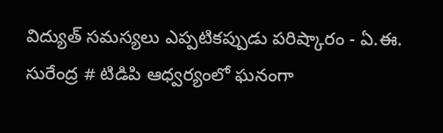విద్యుత్ సమస్యలు ఎప్పటికప్పుడు పరిష్కారం - ఏ.ఈ. సురేంద్ర # టిడిపి ఆధ్వర్యంలో ఘనంగా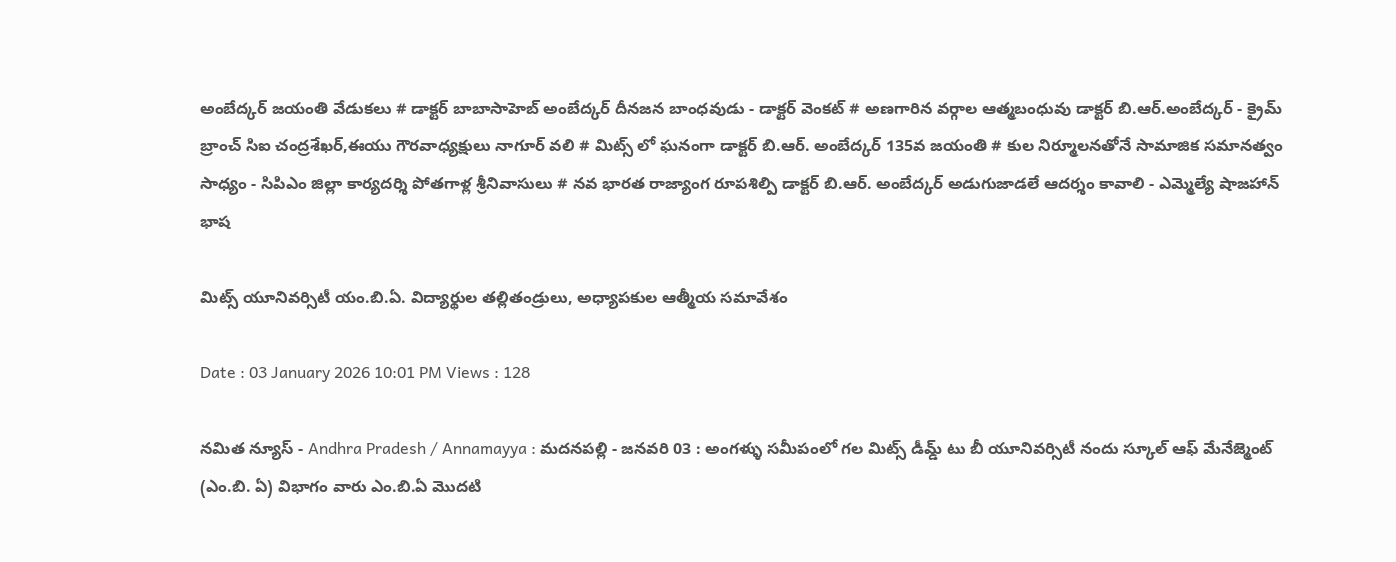అంబేద్కర్ జయంతి వేడుకలు # డాక్టర్ బాబాసాహెబ్ అంబేద్కర్ దీనజన బాంధవుడు - డాక్టర్ వెంకట్ # అణగారిన వర్గాల ఆత్మబంధువు డాక్టర్ బి.ఆర్.అంబేద్కర్ - క్రైమ్ బ్రాంచ్ సిఐ చంద్రశేఖర్,ఈయు గౌరవాధ్యక్షులు నాగూర్ వలి # మిట్స్ లో ఘనంగా డాక్టర్ బి.ఆర్. అంబేద్కర్ 135వ జయంతి # కుల నిర్మూలనతోనే సామాజిక సమానత్వం సాధ్యం - సిపిఎం జిల్లా కార్యదర్శి పోతగాళ్ల శ్రీనివాసులు # నవ భారత రాజ్యాంగ రూపశిల్పి డాక్టర్ బి.ఆర్. అంబేద్కర్ అడుగుజాడలే ఆదర్శం కావాలి - ఎమ్మెల్యే షాజహాన్ భాష

మిట్స్ యూనివర్సిటీ యం.బి.ఏ. విద్యార్థుల తల్లితండ్రులు, అధ్యాపకుల ఆత్మీయ సమావేశం

Date : 03 January 2026 10:01 PM Views : 128

నమిత న్యూస్ - Andhra Pradesh / Annamayya : మదనపల్లి - జనవరి 03 : అంగళ్ళు సమీపంలో గల మిట్స్ డీమ్డ్ టు బీ యూనివర్సిటీ నందు స్కూల్ ఆఫ్ మేనేజ్మెంట్ (ఎం.బి. ఏ) విభాగం వారు ఎం.బి.ఏ మొదటి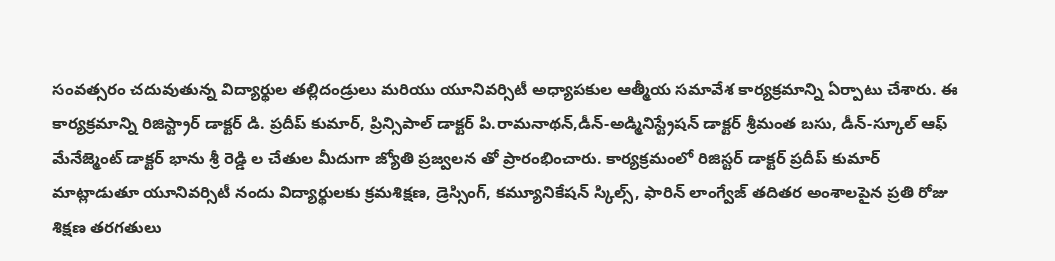సంవత్సరం చదువుతున్న విద్యార్థుల తల్లిదండ్రులు మరియు యూనివర్సిటీ అధ్యాపకుల ఆత్మీయ సమావేశ కార్యక్రమాన్ని ఏర్పాటు చేశారు. ఈ కార్యక్రమాన్ని రిజిస్ట్రార్ డాక్టర్ డి. ప్రదీప్ కుమార్, ప్రిన్సిపాల్ డాక్టర్ పి.రామనాథన్,డీన్-అడ్మినిస్ట్రేషన్ డాక్టర్ శ్రీమంత బసు, డీన్-స్కూల్ ఆఫ్ మేనేజ్మెంట్ డాక్టర్ భాను శ్రీ రెడ్డి ల చేతుల మీదుగా జ్యోతి ప్రజ్వలన తో ప్రారంభించారు. కార్యక్రమంలో రిజిస్టర్ డాక్టర్ ప్రదీప్ కుమార్ మాట్లాడుతూ యూనివర్సిటీ నందు విద్యార్థులకు క్రమశిక్షణ, డ్రెస్సింగ్, కమ్యూనికేషన్ స్కిల్స్, ఫారిన్ లాంగ్వేజ్ తదితర అంశాలపైన ప్రతి రోజు శిక్షణ తరగతులు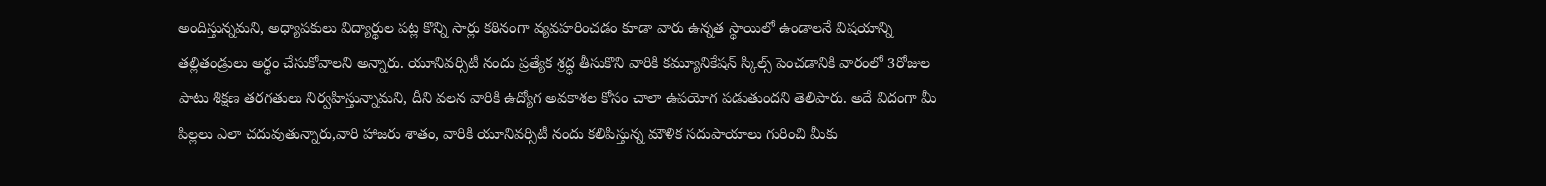అందిస్తున్నమని, అధ్యాపకులు విద్యార్థుల పట్ల కొన్ని సార్లు కఠినంగా వ్యవహరించడం కూడా వారు ఉన్నత స్థాయిలో ఉండాలనే విషయాన్ని తల్లితండ్రులు అర్థం చేసుకోవాలని అన్నారు. యూనివర్సిటీ నందు ప్రత్యేక శ్రద్ధ తీసుకొని వారికి కమ్యూనికేషన్ స్కిల్స్ పెంచడానికి వారంలో 3రోజుల పాటు శిక్షణ తరగతులు నిర్వహిస్తున్నామని, దీని వలన వారికి ఉద్యోగ అవకాశల కోసం చాలా ఉపయోగ పడుతుందని తెలిపారు. అదే విదంగా మీ పిల్లలు ఎలా చదువుతున్నారు,వారి హాజరు శాతం, వారికి యూనివర్సిటీ నందు కలిపిస్తున్న మౌళిక సదుపాయాలు గురించి మీకు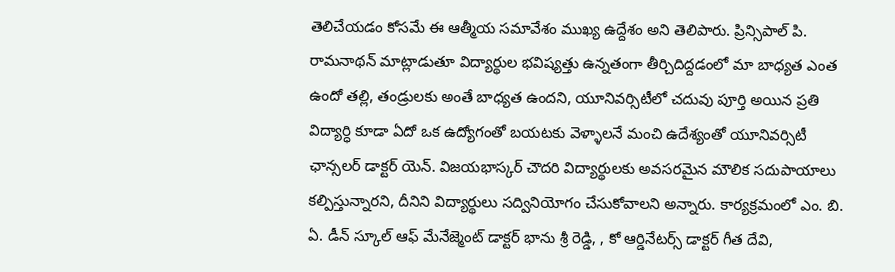తెలిచేయడం కోసమే ఈ ఆత్మీయ సమావేశం ముఖ్య ఉద్దేశం అని తెలిపారు. ప్రిన్సిపాల్ పి. రామనాథన్ మాట్లాడుతూ విద్యార్థుల భవిష్యత్తు ఉన్నతంగా తీర్చిదిద్దడంలో మా బాధ్యత ఎంత ఉందో తల్లి, తండ్రులకు అంతే బాధ్యత ఉందని, యూనివర్సిటీలో చదువు పూర్తి అయిన ప్రతి విద్యార్ధి కూడా ఏదో ఒక ఉద్యోగంతో బయటకు వెళ్ళాలనే మంచి ఉదేశ్యంతో యూనివర్సిటీ ఛాన్సలర్ డాక్టర్ యెన్. విజయభాస్కర్ చౌదరి విద్యార్థులకు అవసరమైన మౌలిక సదుపాయాలు కల్పిస్తున్నారని, దీనిని విద్యార్థులు సద్వినియోగం చేసుకోవాలని అన్నారు. కార్యక్రమంలో ఎం. బి. ఏ. డీన్ స్కూల్ ఆఫ్ మేనేజ్మెంట్ డాక్టర్ భాను శ్రీ రెడ్డి, , కో ఆర్డినేటర్స్ డాక్టర్ గీత దేవి,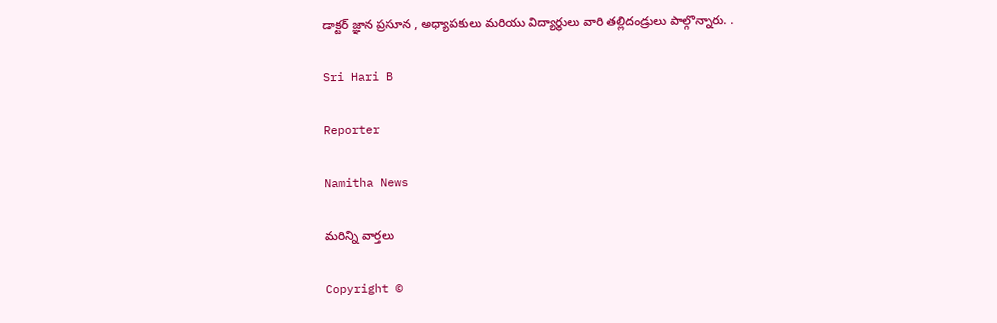డాక్టర్ జ్ఞాన ప్రసూన , అధ్యాపకులు మరియు విద్యార్థులు వారి తల్లిదండ్రులు పాల్గొన్నారు. .

Sri Hari B

Reporter

Namitha News

మరిన్ని వార్తలు

Copyright ©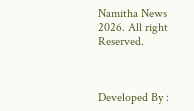Namitha News 2026. All right Reserved.



Developed By :